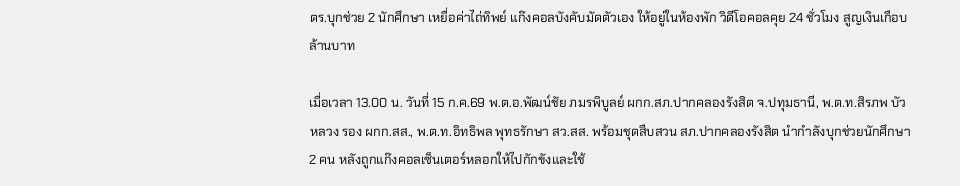ตร.บุกช่วย 2 นักศึกษา เหยื่อค่าไถ่ทิพย์ แก๊งคอลบังคับมัดตัวเอง ให้อยู่ในห้องพัก วิดีโอคอลคุย 24 ชั่วโมง สูญเงินเกือบล้านบาท

เมื่อเวลา 13.00 น. วันที่ 15 ก.ค.69 พ.ต.อ.พัฒน์ชัย ภมรพิบูลย์ ผกก.สภ.ปากคลองรังสิต จ.ปทุมธานี, พ.ต.ท.สิรภพ บัวหลวง รอง ผกก.สส., พ.ต.ท.อิทธิพล พุทธรักษา สว.สส. พร้อมชุดสืบสวน สภ.ปากคลองรังสิต นำกำลังบุกช่วยนักศึกษา 2 คน หลังถูกแก๊งคอลเซ็นเตอร์หลอกให้ไปกักขังและใช้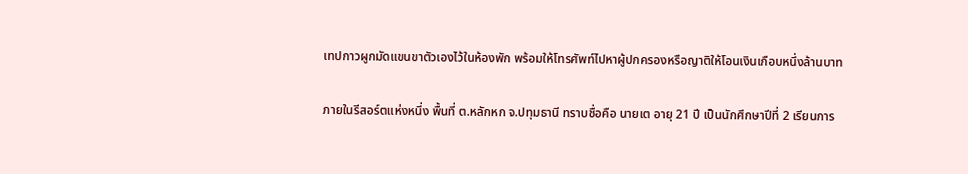เทปกาวผูกมัดแขนขาตัวเองไว้ในห้องพัก พร้อมให้โทรศัพท์ไปหาผู้ปกครองหรือญาติให้โอนเงินเกือบหนึ่งล้านบาท

ภายในรีสอร์ตแห่งหนึ่ง พื้นที่ ต.หลักหก จ.ปทุมธานี ทราบชื่อคือ นายเต อายุ 21 ปี เป็นนักศึกษาปีที่ 2 เรียนการ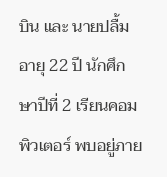บิน และ นายปลื้ม อายุ 22 ปี นักศึกษาปีที่ 2 เรียนคอมพิวเตอร์ พบอยู่ภาย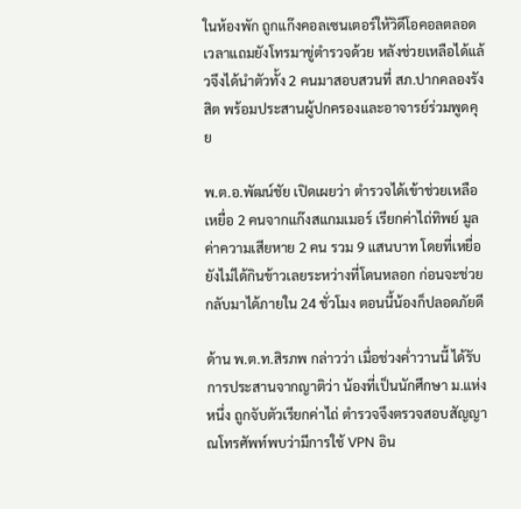ในห้องพัก ถูกแก๊งคอลเซนเตอร์ให้วิดีโอคอลตลอดเวลาแถมยังโทรมาขู่ตำรวจด้วย หลังช่วยเหลือได้แล้วจึงได้นำตัวทั้ง 2 คนมาสอบสวนที่ สภ.ปากคลองรังสิต พร้อมประสานผู้ปกครองและอาจารย์ร่วมพูดคุย

พ.ต.อ.พัฒน์ชัย เปิดเผยว่า ตำรวจได้เข้าช่วยเหลือเหยื่อ 2 คนจากแก๊งสแกมเมอร์ เรียกค่าไถ่ทิพย์ มูลค่าความเสียหาย 2 คน รวม 9 แสนบาท โดยที่เหยื่อยังไม่ได้กินข้าวเลยระหว่างที่โดนหลอก ก่อนจะช่วยกลับมาได้ภายใน 24 ชั่วโมง ตอนนี้น้องก็ปลอดภัยดี

ด้าน พ.ต.ท.สิรภพ กล่าวว่า เมื่อช่วงค่ำวานนี้ ได้รับการประสานจากญาติว่า น้องที่เป็นนักศึกษา ม.แห่งหนึ่ง ถูกจับตัวเรียกค่าไถ่ ตำรวจจึงตรวจสอบสัญญาณโทรศัพท์พบว่ามีการใช้ VPN อิน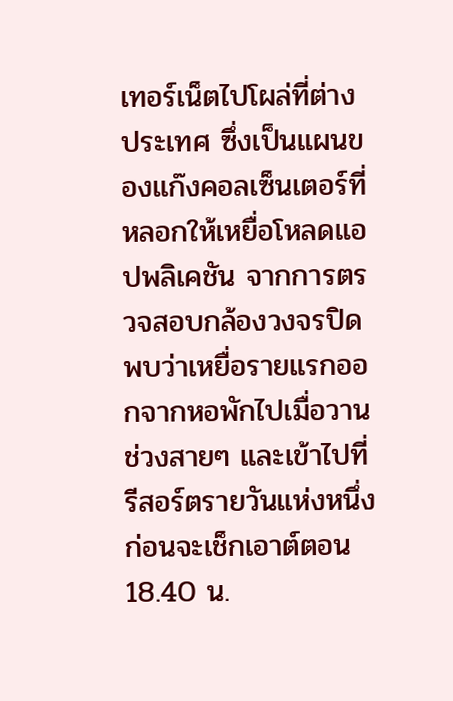เทอร์เน็ตไปโผล่ที่ต่างประเทศ ซึ่งเป็นแผนของแก๊งคอลเซ็นเตอร์ที่หลอกให้เหยื่อโหลดแอปพลิเคชัน จากการตรวจสอบกล้องวงจรปิด พบว่าเหยื่อรายแรกออกจากหอพักไปเมื่อวานช่วงสายๆ และเข้าไปที่รีสอร์ตรายวันแห่งหนึ่ง ก่อนจะเช็กเอาต์ตอน 18.40 น.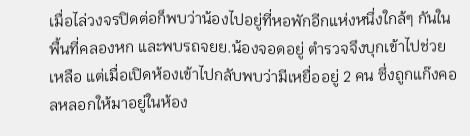เมื่อไล่วงจรปิดต่อก็พบว่าน้องไปอยู่ที่หอพักอีกแห่งหนึ่งใกล้ๆ กันในพื้นที่คลองหก และพบรถจยย.น้องจอดอยู่ ตำรวจจึงบุกเข้าไปช่วยเหลือ แต่เมื่อเปิดห้องเข้าไปกลับพบว่ามีเหยื่ออยู่ 2 คน ซึ่งถูกแก๊งคอลหลอกให้มาอยู่ในห้อง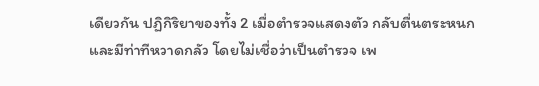เดียวกัน ปฏิกิริยาของทั้ง 2 เมื่อตำรวจแสดงตัว กลับตื่นตระหนกและมีท่าทีหวาดกลัว โดยไม่เชื่อว่าเป็นตำรวจ เพ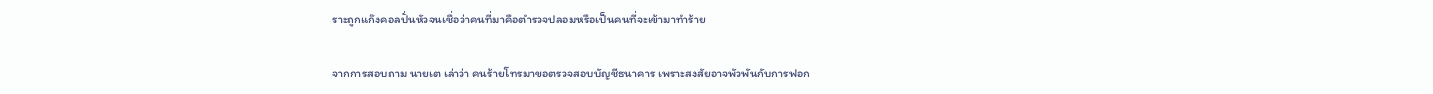ราะถูกแก๊งคอลปั่นหัวจนเชื่อว่าคนที่มาคือตำรวจปลอมหรือเป็นคนที่จะเข้ามาทำร้าย

จากการสอบถาม นายเต เล่าว่า คนร้ายโทรมาขอตรวจสอบบัญชีธนาคาร เพราะสงสัยอาจพัวพันกับการฟอก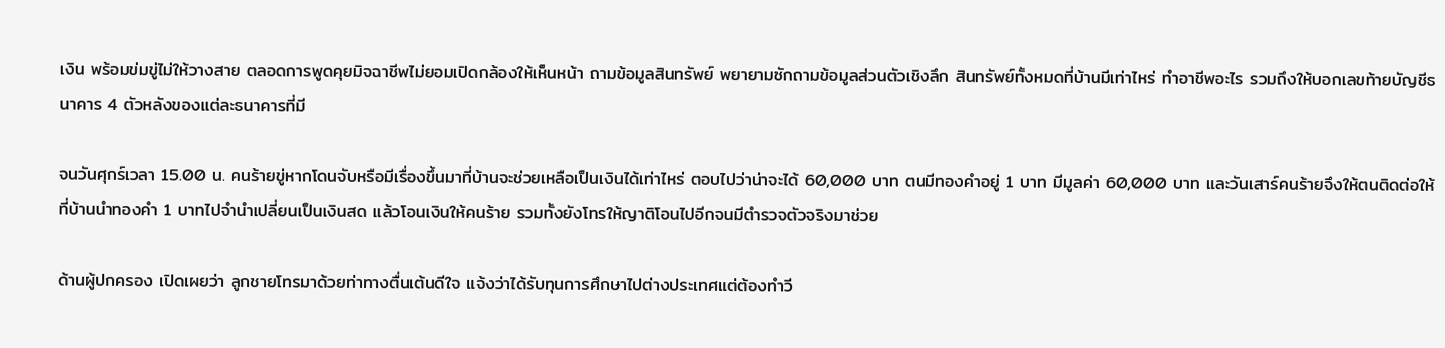เงิน พร้อมข่มขู่ไม่ให้วางสาย ตลอดการพูดคุยมิจฉาชีพไม่ยอมเปิดกล้องให้เห็นหน้า ถามข้อมูลสินทรัพย์ พยายามซักถามข้อมูลส่วนตัวเชิงลึก สินทรัพย์ทั้งหมดที่บ้านมีเท่าไหร่ ทำอาชีพอะไร รวมถึงให้บอกเลขท้ายบัญชีธนาคาร 4 ตัวหลังของแต่ละธนาคารที่มี

จนวันศุกร์เวลา 15.00 น. คนร้ายขู่หากโดนจับหรือมีเรื่องขึ้นมาที่บ้านจะช่วยเหลือเป็นเงินได้เท่าไหร่ ตอบไปว่าน่าจะได้ 60,000 บาท ตนมีทองคำอยู่ 1 บาท มีมูลค่า 60,000 บาท และวันเสาร์คนร้ายจึงให้ตนติดต่อให้ที่บ้านนำทองคำ 1 บาทไปจำนำเปลี่ยนเป็นเงินสด แล้วโอนเงินให้คนร้าย รวมทั้งยังโทรให้ญาติโอนไปอีกจนมีตำรวจตัวจริงมาช่วย

ด้านผู้ปกครอง เปิดเผยว่า ลูกชายโทรมาด้วยท่าทางตื่นเต้นดีใจ แจ้งว่าได้รับทุนการศึกษาไปต่างประเทศแต่ต้องทำวี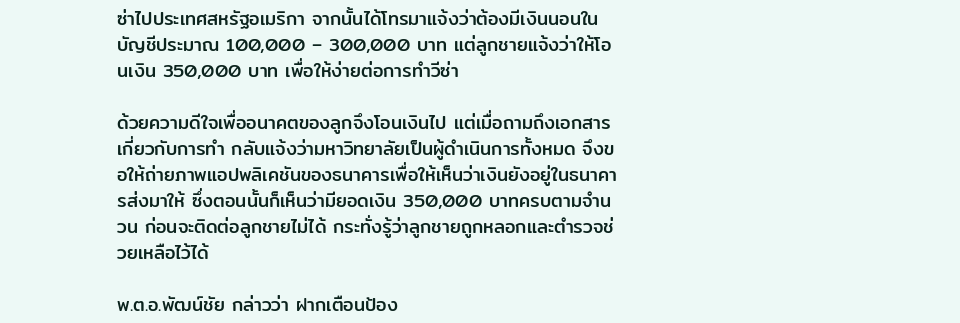ซ่าไปประเทศสหรัฐอเมริกา จากนั้นได้โทรมาแจ้งว่าต้องมีเงินนอนในบัญชีประมาณ 100,000 – 300,000 บาท แต่ลูกชายแจ้งว่าให้โอนเงิน 350,000 บาท เพื่อให้ง่ายต่อการทำวีซ่า

ด้วยความดีใจเพื่ออนาคตของลูกจึงโอนเงินไป แต่เมื่อถามถึงเอกสารเกี่ยวกับการทำ กลับแจ้งว่ามหาวิทยาลัยเป็นผู้ดำเนินการทั้งหมด จึงขอให้ถ่ายภาพแอปพลิเคชันของธนาคารเพื่อให้เห็นว่าเงินยังอยู่ในธนาคารส่งมาให้ ซึ่งตอนนั้นก็เห็นว่ามียอดเงิน 350,000 บาทครบตามจำนวน ก่อนจะติดต่อลูกชายไม่ได้ กระทั่งรู้ว่าลูกชายถูกหลอกและตำรวจช่วยเหลือไว้ได้

พ.ต.อ.พัฒน์ชัย กล่าวว่า ฝากเตือนป้อง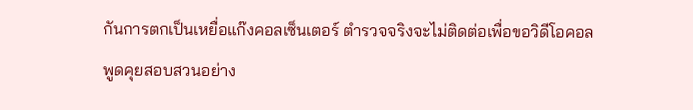กันการตกเป็นเหยื่อแก๊งคอลเซ็นเตอร์ ตำรวจจริงจะไม่ติดต่อเพื่อขอวิดีโอคอลพูดคุยสอบสวนอย่าง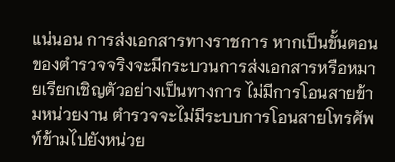แน่นอน การส่งเอกสารทางราชการ หากเป็นขั้นตอนของตำรวจจริงจะมีกระบวนการส่งเอกสารหรือหมายเรียกเชิญตัวอย่างเป็นทางการ ไม่มีการโอนสายข้ามหน่วยงาน ตำรวจจะไม่มีระบบการโอนสายโทรศัพท์ข้ามไปยังหน่วย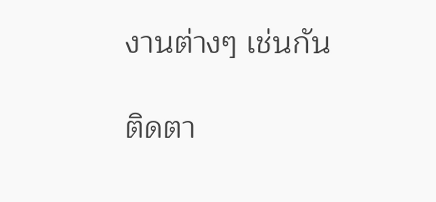งานต่างๆ เช่นกัน

ติดตา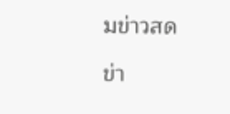มข่าวสด

ข่า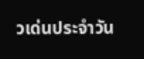วเด่นประจำวัน